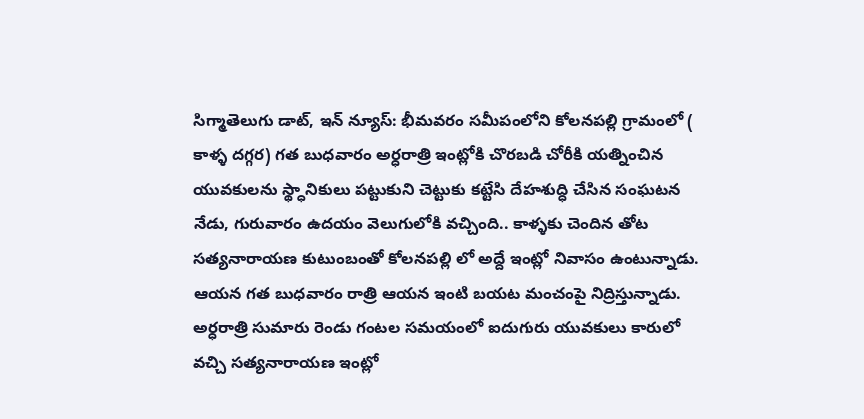సిగ్మాతెలుగు డాట్, ఇన్ న్యూస్: భీమవరం సమీపంలోని కోలనపల్లి గ్రామంలో ( కాళ్ళ దగ్గర) గత బుధవారం అర్ధరాత్రి ఇంట్లోకి చొరబడి చోరీకి యత్నించిన యువకులను స్థ్ధానికులు పట్టుకుని చెట్టుకు కట్టేసి దేహశుద్ధి చేసిన సంఘటన నేడు, గురువారం ఉదయం వెలుగులోకి వచ్చింది.. కాళ్ళకు చెందిన తోట సత్యనారాయణ కుటుంబంతో కోలనపల్లి లో అద్దే ఇంట్లో నివాసం ఉంటున్నాడు. ఆయన గత బుధవారం రాత్రి ఆయన ఇంటి బయట మంచంపై నిద్రిస్తున్నాడు. అర్ధరాత్రి సుమారు రెండు గంటల సమయంలో ఐదుగురు యువకులు కారులో వచ్చి సత్యనారాయణ ఇంట్లో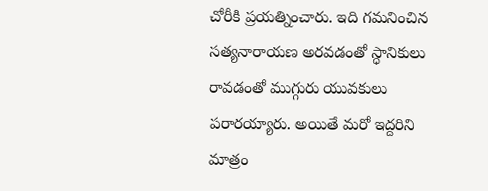చోరీకి ప్రయత్నించారు. ఇది గమనించిన సత్యనారాయణ అరవడంతో స్ధానికులు రావడంతో ముగ్గురు యువకులు పరారయ్యారు. అయితే మరో ఇద్దరిని మాత్రం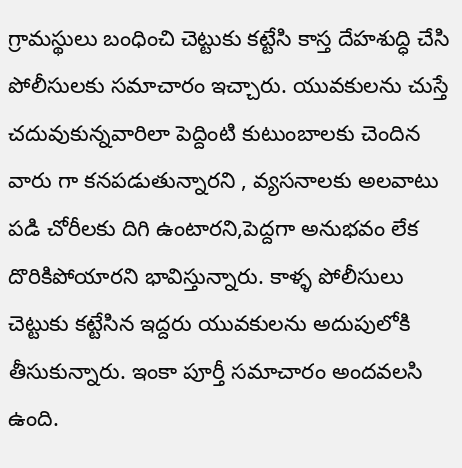గ్రామస్థులు బంధించి చెట్టుకు కట్టేసి కాస్త దేహశుద్ధి చేసి పోలీసులకు సమాచారం ఇచ్చారు. యువకులను చుస్తే చదువుకున్నవారిలా పెద్దింటి కుటుంబాలకు చెందిన వారు గా కనపడుతున్నారని , వ్యసనాలకు అలవాటు పడి చోరీలకు దిగి ఉంటారని,పెద్దగా అనుభవం లేక దొరికిపోయారని భావిస్తున్నారు. కాళ్ళ పోలీసులు చెట్టుకు కట్టేసిన ఇద్దరు యువకులను అదుపులోకి తీసుకున్నారు. ఇంకా పూర్తీ సమాచారం అందవలసి ఉంది.